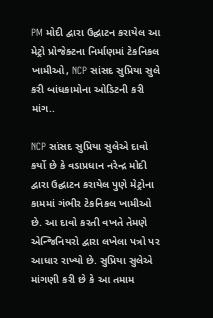PM મોદી દ્વારા ઉદ્ઘાટન કરાયેલ આ મેટ્રો પ્રોજેક્ટના નિર્માણમાં ટેકનિકલ ખામીઓ, NCP સાંસદ સુપ્રિયા સુલે કરી બાંધકામોના ઓડિટની કરી માંગ..

NCP સાંસદ સુપ્રિયા સુલેએ દાવો કર્યો છે કે વડાપ્રધાન નરેન્દ્ર મોદી દ્વારા ઉદ્ઘાટન કરાયેલ પુણે મેટ્રોના કામમાં ગંભીર ટેકનિકલ ખામીઓ છે. આ દાવો કરતી વખતે તેમણે એન્જિનિયરો દ્વારા લખેલા પત્રો પર આધાર રાખ્યો છે. સુપ્રિયા સુલેએ માંગણી કરી છે કે આ તમામ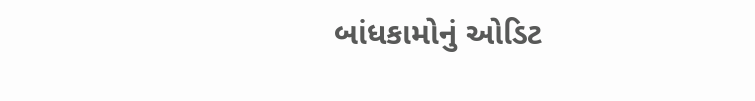બાંધકામોનું ઓડિટ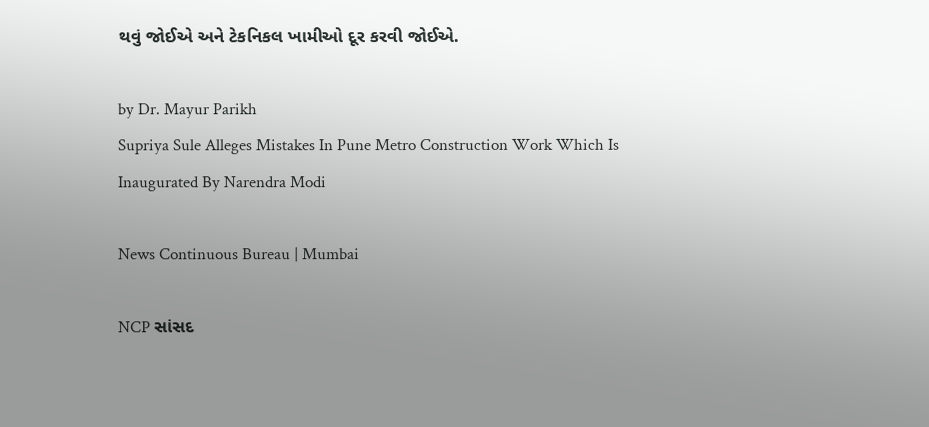થવું જોઈએ અને ટેકનિકલ ખામીઓ દૂર કરવી જોઈએ.

by Dr. Mayur Parikh
Supriya Sule Alleges Mistakes In Pune Metro Construction Work Which Is Inaugurated By Narendra Modi

News Continuous Bureau | Mumbai

NCP સાંસદ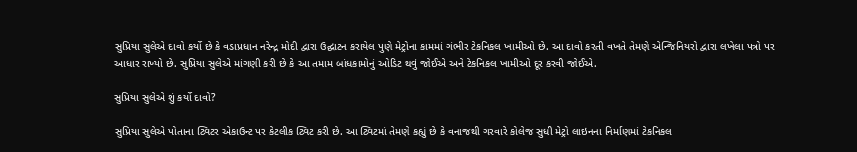સુપ્રિયા સુલેએ દાવો કર્યો છે કે વડાપ્રધાન નરેન્દ્ર મોદી દ્વારા ઉદ્ઘાટન કરાયેલ પુણે મેટ્રોના કામમાં ગંભીર ટેકનિકલ ખામીઓ છે. આ દાવો કરતી વખતે તેમણે એન્જિનિયરો દ્વારા લખેલા પત્રો પર આધાર રાખ્યો છે. સુપ્રિયા સુલેએ માંગણી કરી છે કે આ તમામ બાંધકામોનું ઓડિટ થવું જોઈએ અને ટેકનિકલ ખામીઓ દૂર કરવી જોઈએ.

સુપ્રિયા સુલેએ શું કર્યો દાવો?

સુપ્રિયા સુલેએ પોતાના ટ્વિટર એકાઉન્ટ પર કેટલીક ટ્વિટ કરી છે. આ ટ્વિટમાં તેમણે કહ્યું છે કે વનાજથી ગરવારે કોલેજ સુધી મેટ્રો લાઇનના નિર્માણમાં ટેકનિકલ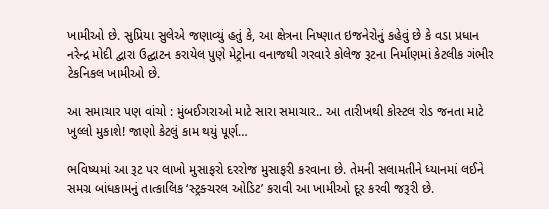ખામીઓ છે. સુપ્રિયા સુલેએ જણાવ્યું હતું કે, આ ક્ષેત્રના નિષ્ણાત ઇજનેરોનું કહેવું છે કે વડા પ્રધાન નરેન્દ્ર મોદી દ્વારા ઉદ્ઘાટન કરાયેલ પુણે મેટ્રોના વનાજથી ગરવારે કોલેજ રૂટના નિર્માણમાં કેટલીક ગંભીર ટેકનિકલ ખામીઓ છે.

આ સમાચાર પણ વાંચો : મુંબઈગરાઓ માટે સારા સમાચાર.. આ તારીખથી કોસ્ટલ રોડ જનતા માટે ખુલ્લો મુકાશે! જાણો કેટલું કામ થયું પૂર્ણ…

ભવિષ્યમાં આ રૂટ પર લાખો મુસાફરો દરરોજ મુસાફરી કરવાના છે. તેમની સલામતીને ધ્યાનમાં લઈને સમગ્ર બાંધકામનું તાત્કાલિક ‘સ્ટ્રક્ચરલ ઓડિટ’ કરાવી આ ખામીઓ દૂર કરવી જરૂરી છે.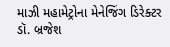માઝી મહામેટ્રોના મેનેજિંગ ડિરેક્ટર ડૉ. બ્રજેશ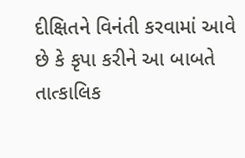દીક્ષિતને વિનંતી કરવામાં આવે છે કે કૃપા કરીને આ બાબતે તાત્કાલિક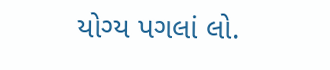યોગ્ય પગલાં લો.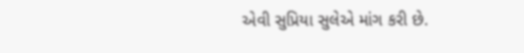એવી સુપ્રિયા સુલેએ માંગ કરી છે.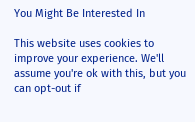You Might Be Interested In

This website uses cookies to improve your experience. We'll assume you're ok with this, but you can opt-out if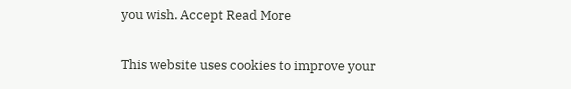you wish. Accept Read More

This website uses cookies to improve your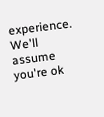experience. We'll assume you're ok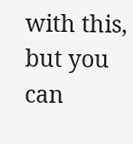with this, but you can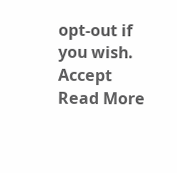opt-out if you wish. Accept Read More